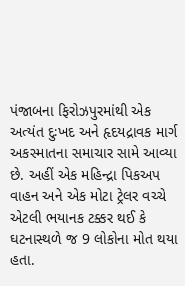પંજાબના ફિરોઝપુરમાંથી એક અત્યંત દુઃખદ અને હૃદયદ્રાવક માર્ગ અકસ્માતના સમાચાર સામે આવ્યા છે. અહીં એક મહિન્દ્રા પિકઅપ વાહન અને એક મોટા ટ્રેલર વચ્ચે એટલી ભયાનક ટક્કર થઈ કે ઘટનાસ્થળે જ 9 લોકોના મોત થયા હતા.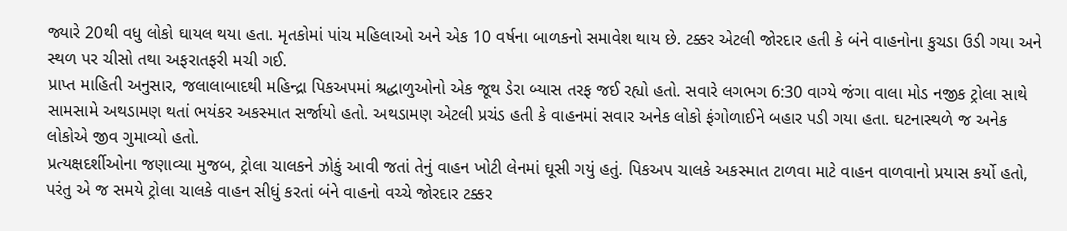જ્યારે 20થી વધુ લોકો ઘાયલ થયા હતા. મૃતકોમાં પાંચ મહિલાઓ અને એક 10 વર્ષના બાળકનો સમાવેશ થાય છે. ટક્કર એટલી જોરદાર હતી કે બંને વાહનોના કુચડા ઉડી ગયા અને સ્થળ પર ચીસો તથા અફરાતફરી મચી ગઈ.
પ્રાપ્ત માહિતી અનુસાર, જલાલાબાદથી મહિન્દ્રા પિકઅપમાં શ્રદ્ધાળુઓનો એક જૂથ ડેરા બ્યાસ તરફ જઈ રહ્યો હતો. સવારે લગભગ 6:30 વાગ્યે જંગા વાલા મોડ નજીક ટ્રોલા સાથે સામસામે અથડામણ થતાં ભયંકર અકસ્માત સર્જાયો હતો. અથડામણ એટલી પ્રચંડ હતી કે વાહનમાં સવાર અનેક લોકો ફંગોળાઈને બહાર પડી ગયા હતા. ઘટનાસ્થળે જ અનેક લોકોએ જીવ ગુમાવ્યો હતો.
પ્રત્યક્ષદર્શીઓના જણાવ્યા મુજબ, ટ્રોલા ચાલકને ઝોકું આવી જતાં તેનું વાહન ખોટી લેનમાં ઘૂસી ગયું હતું. પિકઅપ ચાલકે અકસ્માત ટાળવા માટે વાહન વાળવાનો પ્રયાસ કર્યો હતો, પરંતુ એ જ સમયે ટ્રોલા ચાલકે વાહન સીધું કરતાં બંને વાહનો વચ્ચે જોરદાર ટક્કર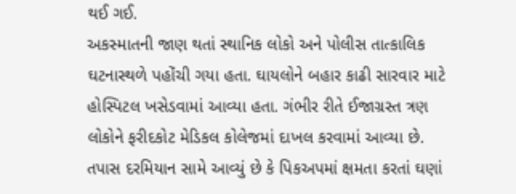થઈ ગઈ.
અકસ્માતની જાણ થતાં સ્થાનિક લોકો અને પોલીસ તાત્કાલિક ઘટનાસ્થળે પહોંચી ગયા હતા. ઘાયલોને બહાર કાઢી સારવાર માટે હોસ્પિટલ ખસેડવામાં આવ્યા હતા. ગંભીર રીતે ઈજાગ્રસ્ત ત્રણ લોકોને ફરીદકોટ મેડિકલ કોલેજમાં દાખલ કરવામાં આવ્યા છે.
તપાસ દરમિયાન સામે આવ્યું છે કે પિકઅપમાં ક્ષમતા કરતાં ઘણાં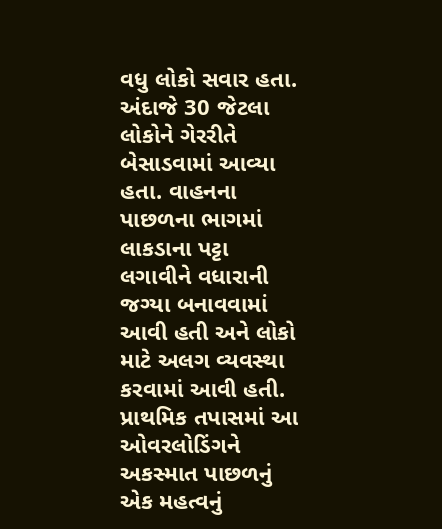વધુ લોકો સવાર હતા. અંદાજે 30 જેટલા લોકોને ગેરરીતે બેસાડવામાં આવ્યા હતા. વાહનના પાછળના ભાગમાં લાકડાના પટ્ટા લગાવીને વધારાની જગ્યા બનાવવામાં આવી હતી અને લોકો માટે અલગ વ્યવસ્થા કરવામાં આવી હતી. પ્રાથમિક તપાસમાં આ ઓવરલોડિંગને અકસ્માત પાછળનું એક મહત્વનું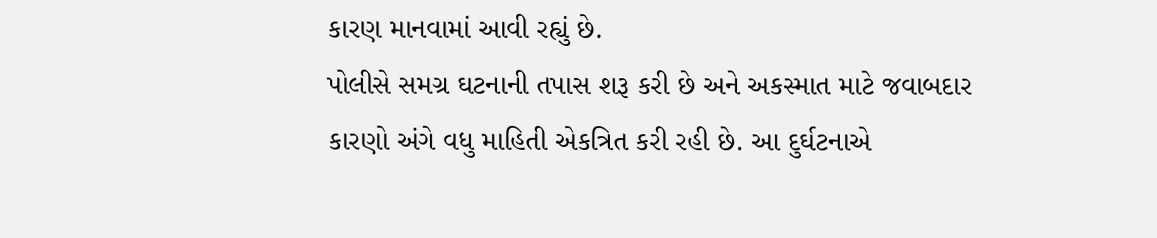કારણ માનવામાં આવી રહ્યું છે.
પોલીસે સમગ્ર ઘટનાની તપાસ શરૂ કરી છે અને અકસ્માત માટે જવાબદાર કારણો અંગે વધુ માહિતી એકત્રિત કરી રહી છે. આ દુર્ઘટનાએ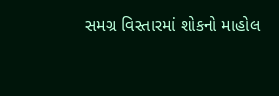સમગ્ર વિસ્તારમાં શોકનો માહોલ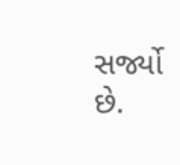સર્જ્યો છે.